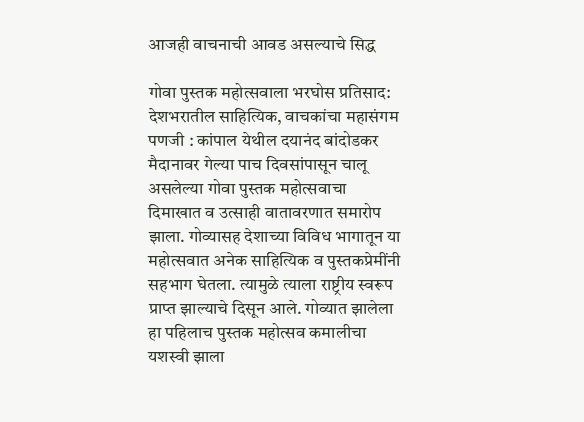आजही वाचनाची आवड असल्याचे सिद्ध

गोवा पुस्तक महोत्सवाला भरघोस प्रतिसाद: देशभरातील साहित्यिक, वाचकांचा महासंगम पणजी : कांपाल येथील दयानंद बांदोडकर मैदानावर गेल्या पाच दिवसांपासून चालू असलेल्या गोवा पुस्तक महोत्सवाचा दिमाखात व उत्साही वातावरणात समारोप झाला. गोव्यासह देशाच्या विविध भागातून या महोत्सवात अनेक साहित्यिक व पुस्तकप्रेमींनी सहभाग घेतला. त्यामुळे त्याला राष्ट्रीय स्वरूप प्राप्त झाल्याचे दिसून आले. गोव्यात झालेला हा पहिलाच पुस्तक महोत्सव कमालीचा यशस्वी झाला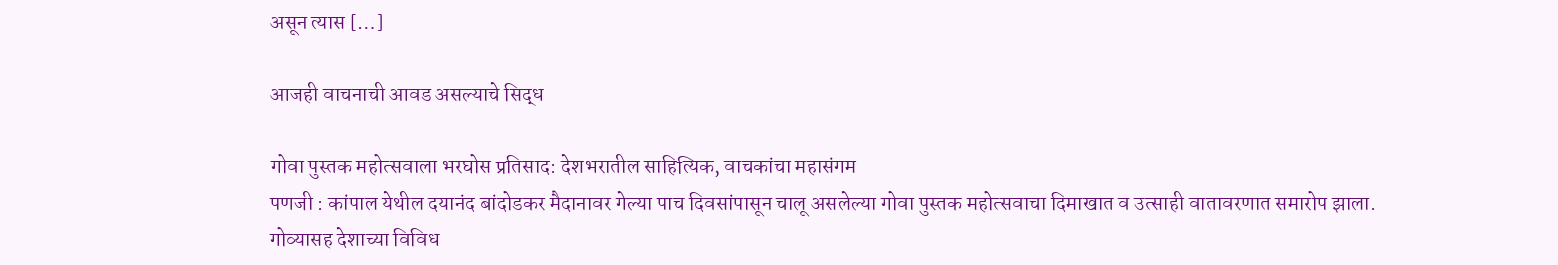असून त्यास […]

आजही वाचनाची आवड असल्याचे सिद्ध

गोवा पुस्तक महोत्सवाला भरघोस प्रतिसाद: देशभरातील साहित्यिक, वाचकांचा महासंगम
पणजी : कांपाल येथील दयानंद बांदोडकर मैदानावर गेल्या पाच दिवसांपासून चालू असलेल्या गोवा पुस्तक महोत्सवाचा दिमाखात व उत्साही वातावरणात समारोप झाला. गोव्यासह देशाच्या विविध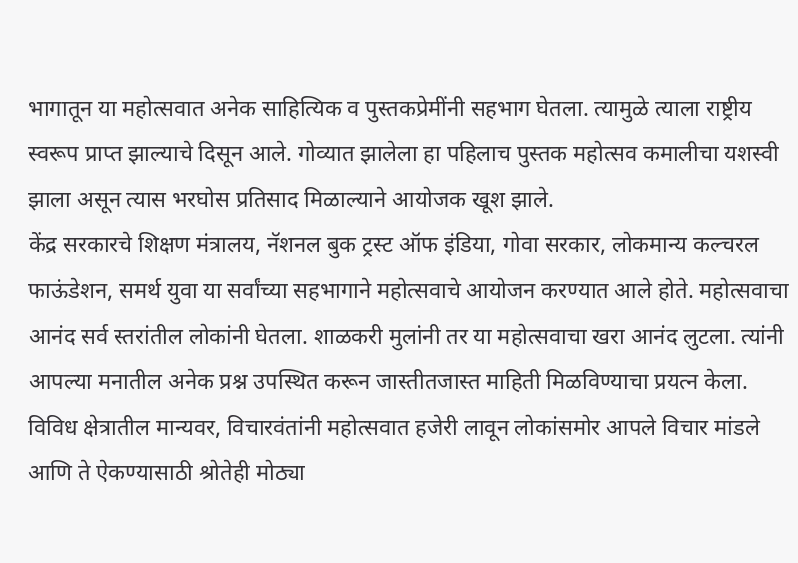भागातून या महोत्सवात अनेक साहित्यिक व पुस्तकप्रेमींनी सहभाग घेतला. त्यामुळे त्याला राष्ट्रीय स्वरूप प्राप्त झाल्याचे दिसून आले. गोव्यात झालेला हा पहिलाच पुस्तक महोत्सव कमालीचा यशस्वी झाला असून त्यास भरघोस प्रतिसाद मिळाल्याने आयोजक खूश झाले.
केंद्र सरकारचे शिक्षण मंत्रालय, नॅशनल बुक ट्रस्ट ऑफ इंडिया, गोवा सरकार, लोकमान्य कल्चरल फाऊंडेशन, समर्थ युवा या सर्वांच्या सहभागाने महोत्सवाचे आयोजन करण्यात आले होते. महोत्सवाचा आनंद सर्व स्तरांतील लोकांनी घेतला. शाळकरी मुलांनी तर या महोत्सवाचा खरा आनंद लुटला. त्यांनी आपल्या मनातील अनेक प्रश्न उपस्थित करून जास्तीतजास्त माहिती मिळविण्याचा प्रयत्न केला. विविध क्षेत्रातील मान्यवर, विचारवंतांनी महोत्सवात हजेरी लावून लोकांसमोर आपले विचार मांडले आणि ते ऐकण्यासाठी श्रोतेही मोठ्या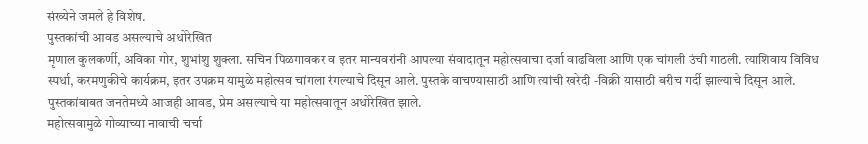संख्येने जमले हे विशेष.
पुस्तकांची आवड असल्याचे अधोरेखित
मृणाल कुलकर्णी, अविका गोर, शुभांशु शुक्ला. सचिन पिळगावकर व इतर मान्यवरांनी आपल्या संवादातून महोत्सवाचा दर्जा वाढविला आणि एक चांगली उंची गाठली. त्याशिवाय विविध स्पर्धा, करमणुकीचे कार्यक्रम, इतर उपक्रम यामुळे महोत्सव चांगला रंगल्याचे दिसून आले. पुस्तके वाचण्यासाठी आणि त्यांची खरेदी -विक्री यासाठी बरीच गर्दी झाल्याचे दिसून आले. पुस्तकांबाबत जनतेमध्ये आजही आवड, प्रेम असल्याचे या महोत्सवातून अधोरेखित झाले.
महोत्सवामुळे गोव्याच्या नावाची चर्चा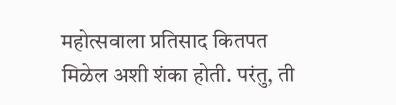महोत्सवाला प्रतिसाद कितपत मिळेल अशी शंका होती. परंतु, ती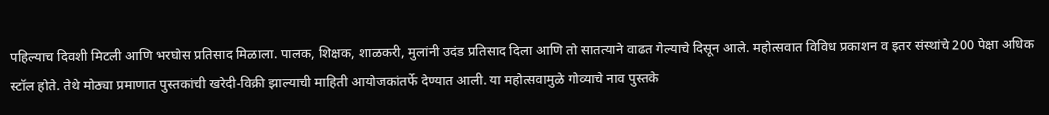पहिल्याच दिवशी मिटली आणि भरघोस प्रतिसाद मिळाला. पालक, शिक्षक, शाळकरी, मुलांनी उदंड प्रतिसाद दिला आणि तो सातत्याने वाढत गेल्याचे दिसून आले. महोत्सवात विविध प्रकाशन व इतर संस्थांचे 200 पेक्षा अधिक स्टॉल होते. तेथे मोठ्या प्रमाणात पुस्तकांची खरेदी-विक्री झाल्याची माहिती आयोजकांतर्फे देण्यात आली. या महोत्सवामुळे गोव्याचे नाव पुस्तके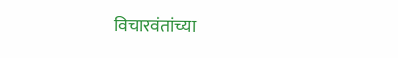विचारवंतांच्या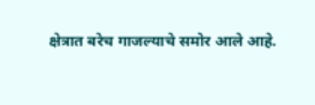क्षेत्रात बरेच गाजल्याचे समोर आले आहे.